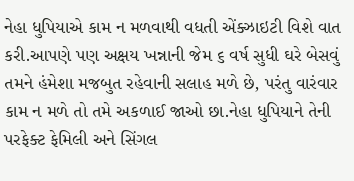નેહા ધુપિયાએ કામ ન મળવાથી વધતી એંક્ઝાઇટી વિશે વાત કરી.આપણે પણ અક્ષય ખન્નાની જેમ ૬ વર્ષ સુધી ઘરે બેસવું તમને હંમેશા મજબુત રહેવાની સલાહ મળે છે, પરંતુ વારંવાર કામ ન મળે તો તમે અકળાઈ જાઓ છા.નેહા ધુપિયાને તેની પરફેક્ટ ફેમિલી અને સિંગલ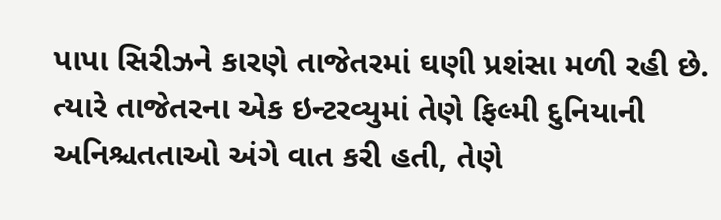પાપા સિરીઝને કારણે તાજેતરમાં ઘણી પ્રશંસા મળી રહી છે. ત્યારે તાજેતરના એક ઇન્ટરવ્યુમાં તેણે ફિલ્મી દુનિયાની અનિશ્ચતતાઓ અંગે વાત કરી હતી, તેણે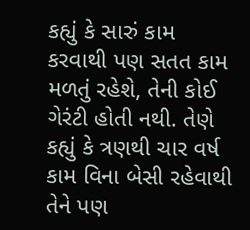કહ્યું કે સારું કામ કરવાથી પણ સતત કામ મળતું રહેશે, તેની કોઈ ગેરંટી હોતી નથી. તેણે કહ્યું કે ત્રણથી ચાર વર્ષ કામ વિના બેસી રહેવાથી તેને પણ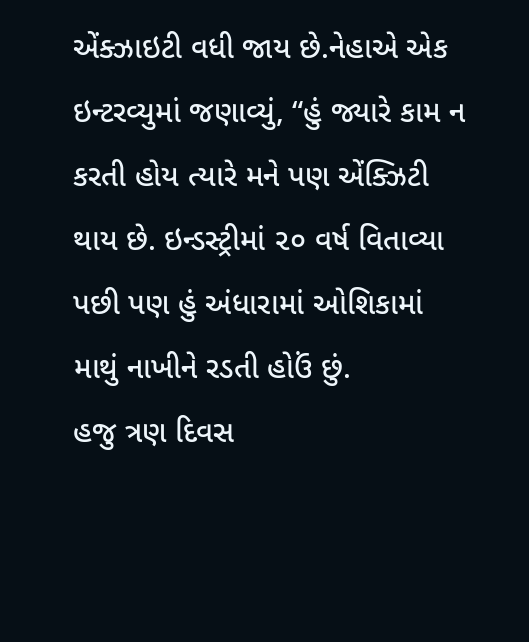એંક્ઝાઇટી વધી જાય છે.નેહાએ એક ઇન્ટરવ્યુમાં જણાવ્યું, “હું જ્યારે કામ ન કરતી હોય ત્યારે મને પણ એંક્ઝિટી થાય છે. ઇન્ડસ્ટ્રીમાં ૨૦ વર્ષ વિતાવ્યા પછી પણ હું અંધારામાં ઓશિકામાં માથું નાખીને રડતી હોઉં છું.
હજુ ત્રણ દિવસ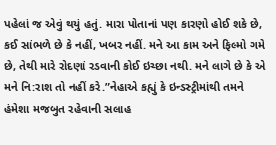પહેલાં જ એવું થયું હતું. મારા પોતાનાં પણ કારણો હોઈ શકે છે, કઈ સાંભળે છે કે નહીં, ખબર નહીં. મને આ કામ અને ફિલ્મો ગમે છે, તેથી મારે રોદણાં રડવાની કોઈ ઇચ્છા નથી. મને લાગે છે કે એ મને નિ:રાશ તો નહીં કરે.”નેહાએ કહ્યું કે ઇન્ડસ્ટ્રીમાંથી તમને હંમેશા મજબુત રહેવાની સલાહ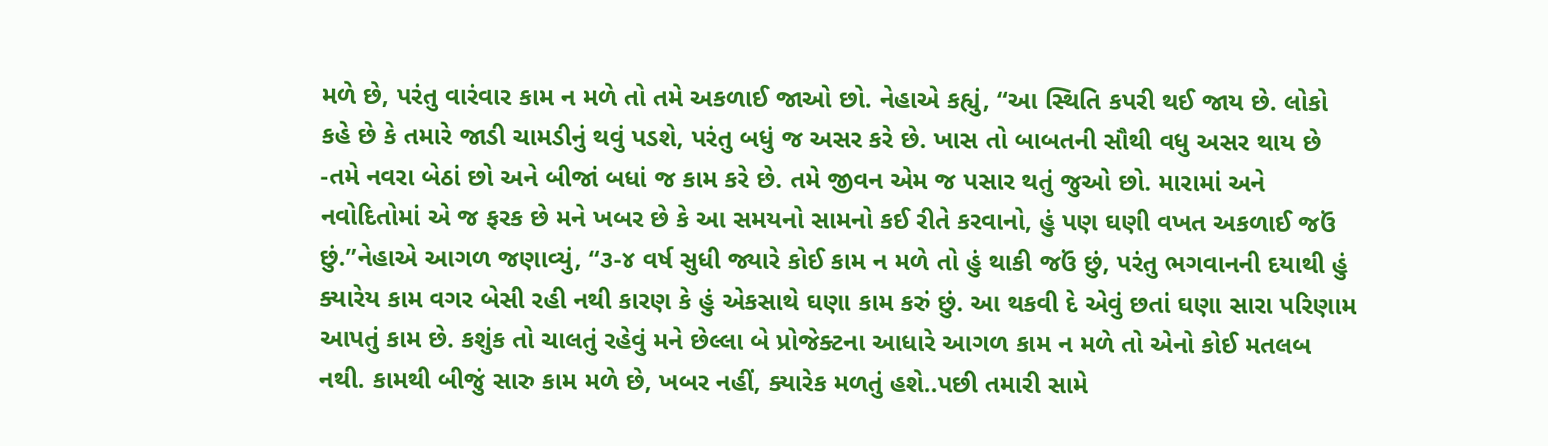મળે છે, પરંતુ વારંવાર કામ ન મળે તો તમે અકળાઈ જાઓ છો. નેહાએ કહ્યું, “આ સ્થિતિ કપરી થઈ જાય છે. લોકો કહે છે કે તમારે જાડી ચામડીનું થવું પડશે, પરંતુ બધું જ અસર કરે છે. ખાસ તો બાબતની સૌથી વધુ અસર થાય છે -તમે નવરા બેઠાં છો અને બીજાં બધાં જ કામ કરે છે. તમે જીવન એમ જ પસાર થતું જુઓ છો. મારામાં અને નવોદિતોમાં એ જ ફરક છે મને ખબર છે કે આ સમયનો સામનો કઈ રીતે કરવાનો, હું પણ ઘણી વખત અકળાઈ જઉં છું.”નેહાએ આગળ જણાવ્યું, “૩-૪ વર્ષ સુધી જ્યારે કોઈ કામ ન મળે તો હું થાકી જઉં છું, પરંતુ ભગવાનની દયાથી હું ક્યારેય કામ વગર બેસી રહી નથી કારણ કે હું એકસાથે ઘણા કામ કરું છું. આ થકવી દે એવું છતાં ઘણા સારા પરિણામ આપતું કામ છે. કશુંક તો ચાલતું રહેવું મને છેલ્લા બે પ્રોજેક્ટના આધારે આગળ કામ ન મળે તો એનો કોઈ મતલબ નથી. કામથી બીજું સારુ કામ મળે છે, ખબર નહીં, ક્યારેક મળતું હશે..પછી તમારી સામે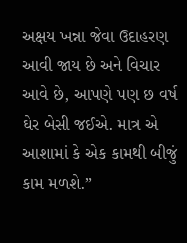અક્ષય ખન્ના જેવા ઉદાહરણ આવી જાય છે અને વિચાર આવે છે, આપણે પણ છ વર્ષ ઘેર બેસી જઈએ. માત્ર એ આશામાં કે એક કામથી બીજું કામ મળશે.”